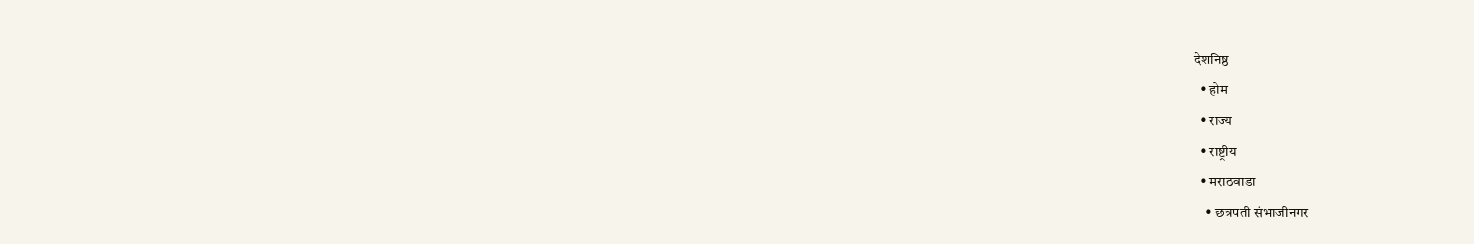देशनिष्ठ
  • होम
  • राज्य
  • राष्ट्रीय
  • मराठवाडा
    • छत्रपती संभाजीनगर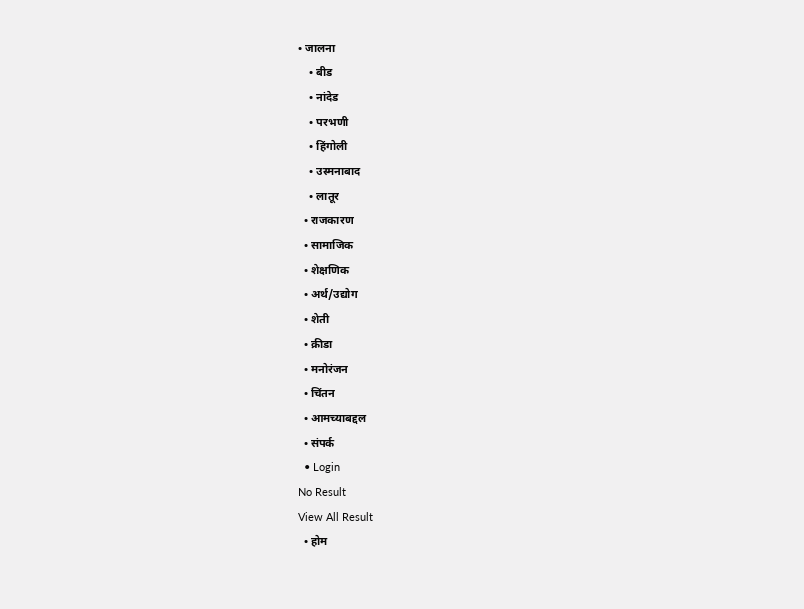• जालना
    • बीड
    • नांदेड
    • परभणी
    • हिंगोली
    • उस्मनाबाद
    • लातूर
  • राजकारण
  • सामाजिक
  • शेक्षणिक
  • अर्थ/उद्योग
  • शेती
  • क्रीडा
  • मनोरंजन
  • चिंतन
  • आमच्याबद्दल
  • संपर्क
  • Login
No Result
View All Result
  • होम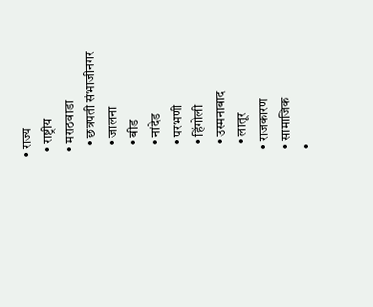• राज्य
  • राष्ट्रीय
  • मराठवाडा
    • छत्रपती संभाजीनगर
    • जालना
    • बीड
    • नांदेड
    • परभणी
    • हिंगोली
    • उस्मनाबाद
    • लातूर
  • राजकारण
  • सामाजिक
  •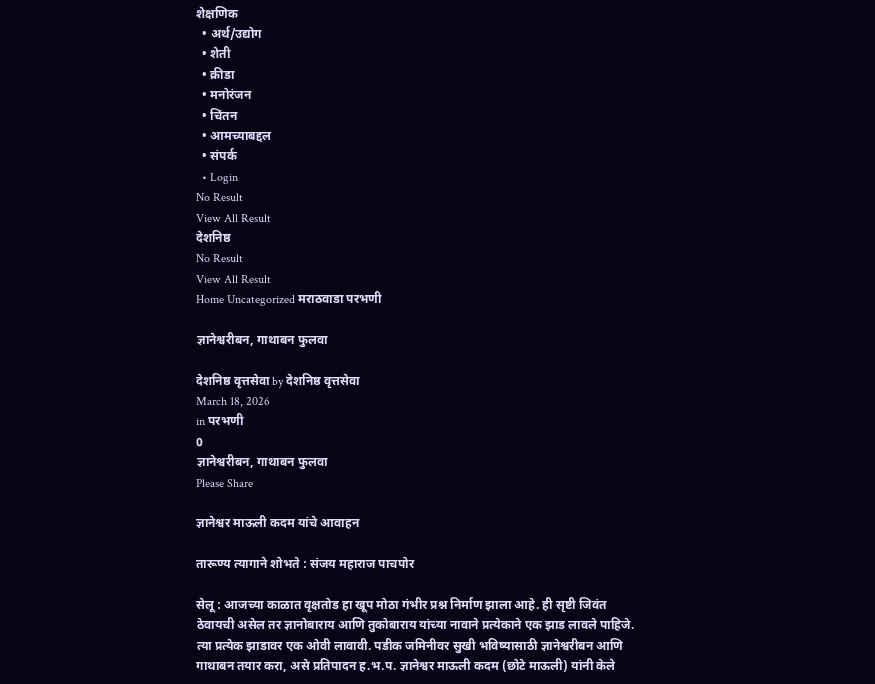शेक्षणिक
  • अर्थ/उद्योग
  • शेती
  • क्रीडा
  • मनोरंजन
  • चिंतन
  • आमच्याबद्दल
  • संपर्क
  • Login
No Result
View All Result
देशनिष्ठ
No Result
View All Result
Home Uncategorized मराठवाडा परभणी

ज्ञानेश्वरीबन, गाथाबन फुलवा

देशनिष्ठ वृत्तसेवा by देशनिष्ठ वृत्तसेवा
March 18, 2026
in परभणी
0
ज्ञानेश्वरीबन, गाथाबन फुलवा
Please Share

ज्ञानेश्वर माऊली कदम यांचे आवाहन

तारूण्य त्यागाने शोभते : संजय महाराज पाचपोर

सेलू : आजच्या काळात वृक्षतोड हा खूप मोठा गंभीर प्रश्न निर्माण झाला आहे. ही सृष्टी जिवंत ठेवायची असेल तर ज्ञानोबाराय आणि तुकोबाराय यांच्या नावाने प्रत्येकाने एक झाड लावले पाहिजे. त्या प्रत्येक झाडावर एक ओवी लावावी. पडीक जमिनीवर सुखी भविष्यासाठी ज्ञानेश्वरीबन आणि गाथाबन तयार करा, असे प्रतिपादन ह.भ.प. ज्ञानेश्वर माऊली कदम (छोटे माऊली) यांनी केले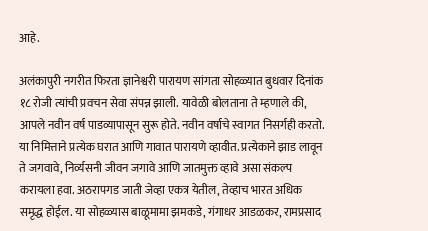आहे.

अलंकापुरी नगरीत फिरता ज्ञानेश्वरी पारायण सांगता सोहळ्यात बुधवार दिनांक १८ रोजी त्यांची प्रवचन सेवा संपन्न झाली. यावेळी बोलताना ते म्हणाले की, आपले नवीन वर्ष पाडव्यापासून सुरू होते. नवीन वर्षाचे स्वागत निसर्गही करतो. या निमित्ताने प्रत्येक घरात आणि गावात पारायणे व्हावीत. प्रत्येकाने झाड लावून ते जगवावे, निर्व्यसनी जीवन जगावे आणि जातमुक्त व्हावे असा संकल्प करायला हवा. अठरापगड जाती जेव्हा एकत्र येतील, तेव्हाच भारत अधिक समृद्ध होईल. या सोहळ्यास बाळूमामा झमकडे, गंगाधर आडळकर, रामप्रसाद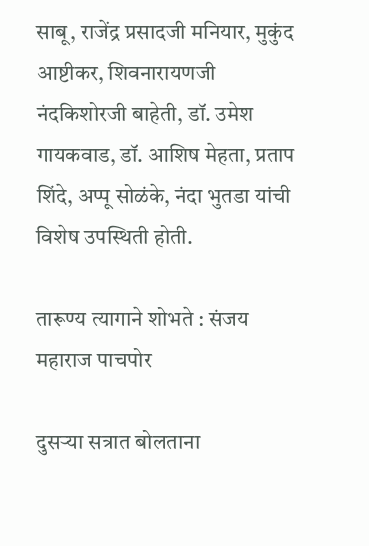साबू, राजेंद्र प्रसादजी मनियार, मुकुंद आष्टीकर, शिवनारायणजी नंदकिशोरजी बाहेती, डॉ. उमेश गायकवाड, डॉ. आशिष मेहता, प्रताप शिंदे, अप्पू सोळंके, नंदा भुतडा यांची विशेष उपस्थिती होती.

तारूण्य त्यागाने शोभते : संजय महाराज पाचपोर

दुसऱ्या सत्रात बोलताना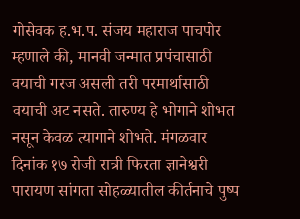गोसेवक ह.भ.प. संजय महाराज पाचपोर म्हणाले की, मानवी जन्मात प्रपंचासाठी वयाची गरज असली तरी परमार्थासाठी वयाची अट नसते. तारुण्य हे भोगाने शोभत नसून केवळ त्यागाने शोभते. मंगळवार दिनांक १७ रोजी रात्री फिरता ज्ञानेश्वरी पारायण सांगता सोहळ्यातील कीर्तनाचे पुष्प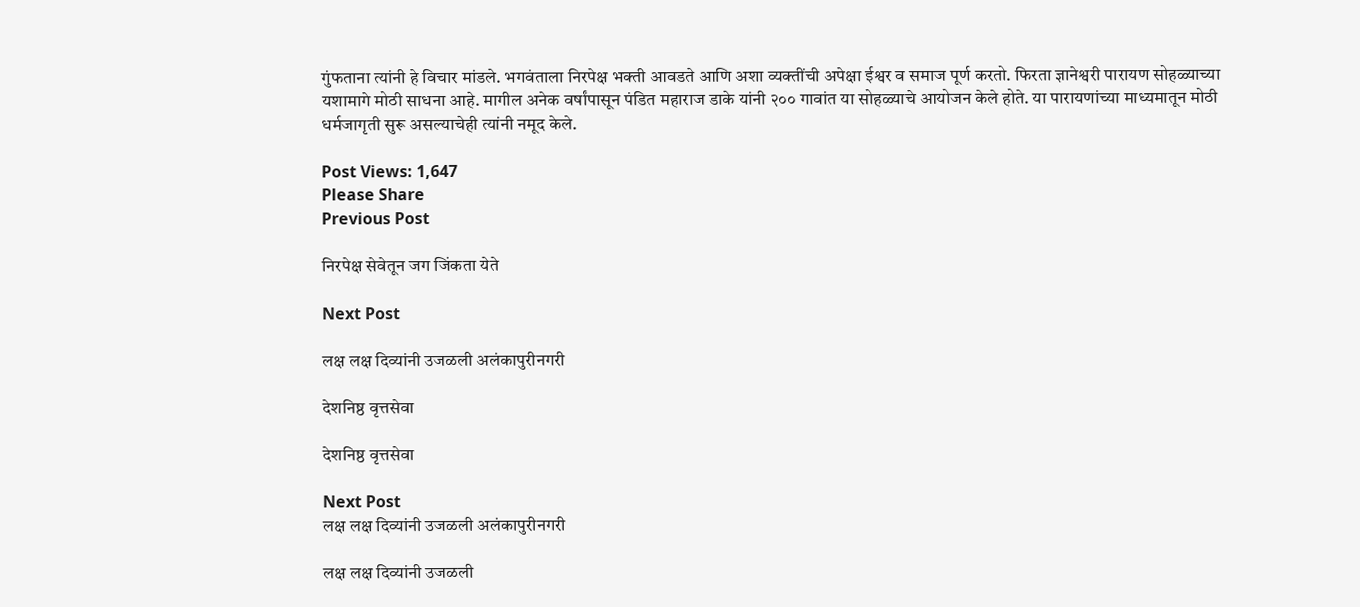गुंफताना त्यांनी हे विचार मांडले. भगवंताला निरपेक्ष भक्ती आवडते आणि अशा व्यक्तींची अपेक्षा ईश्वर व समाज पूर्ण करतो. फिरता ज्ञानेश्वरी पारायण सोहळ्याच्या यशामागे मोठी साधना आहे. मागील अनेक वर्षांपासून पंडित महाराज डाके यांनी २०० गावांत या सोहळ्याचे आयोजन केले होते. या पारायणांच्या माध्यमातून मोठी धर्मजागृती सुरू असल्याचेही त्यांनी नमूद केले.

Post Views: 1,647
Please Share
Previous Post

निरपेक्ष सेवेतून जग जिंकता येते

Next Post

लक्ष लक्ष दिव्यांनी उजळली अलंकापुरीनगरी

देशनिष्ठ वृत्तसेवा

देशनिष्ठ वृत्तसेवा

Next Post
लक्ष लक्ष दिव्यांनी उजळली अलंकापुरीनगरी

लक्ष लक्ष दिव्यांनी उजळली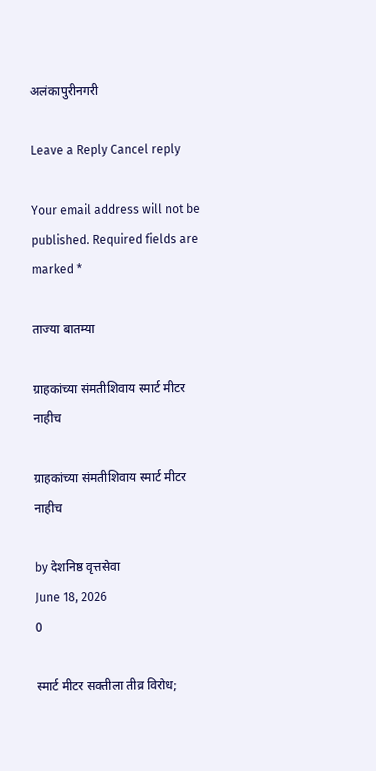अलंकापुरीनगरी

Leave a Reply Cancel reply

Your email address will not be published. Required fields are marked *

ताज्या बातम्या

ग्राहकांच्या संमतीशिवाय स्मार्ट मीटर नाहीच

ग्राहकांच्या संमतीशिवाय स्मार्ट मीटर नाहीच

by देशनिष्ठ वृत्तसेवा
June 18, 2026
0

स्मार्ट मीटर सक्तीला तीव्र विरोध;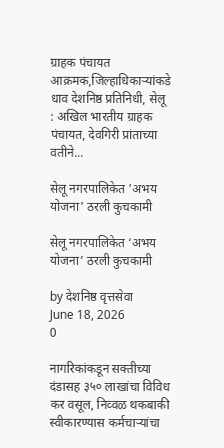ग्राहक पंचायत आक्रमक,जिल्हाधिकाऱ्यांकडे धाव देशनिष्ठ प्रतिनिधी, सेलू : अखिल भारतीय ग्राहक पंचायत, देवगिरी प्रांताच्या वतीने...

सेलू नगरपालिकेत 'अभय योजना' ठरली कुचकामी

सेलू नगरपालिकेत ‘अभय योजना’ ठरली कुचकामी

by देशनिष्ठ वृत्तसेवा
June 18, 2026
0

नागरिकांकडून सक्तीच्या दंडासह ३५० लाखांचा विविध कर वसूल, निव्वळ थकबाकी स्वीकारण्यास कर्मचाऱ्यांचा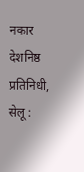नकार देशनिष्ठ प्रतिनिधी, सेलू :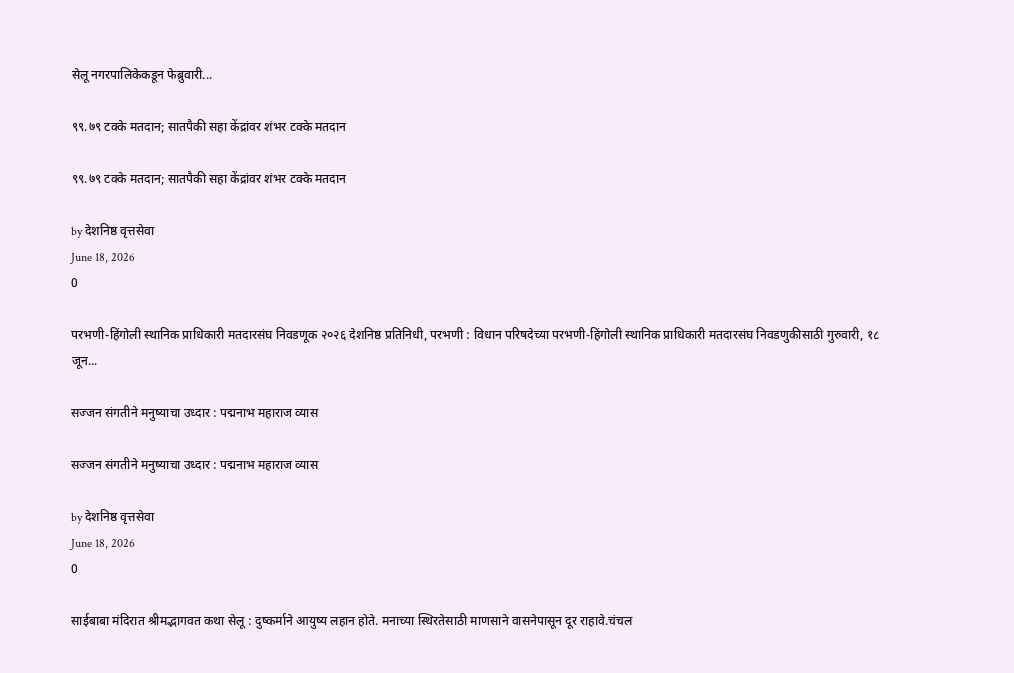सेलू नगरपालिकेकडून फेब्रुवारी...

९९.७९ टक्के मतदान; सातपैकी सहा केंद्रांवर शंभर टक्के मतदान

९९.७९ टक्के मतदान; सातपैकी सहा केंद्रांवर शंभर टक्के मतदान

by देशनिष्ठ वृत्तसेवा
June 18, 2026
0

परभणी-हिंगोली स्थानिक प्राधिकारी मतदारसंघ निवडणूक २०२६ देशनिष्ठ प्रतिनिधी, परभणी : विधान परिषदेच्या परभणी-हिंगोली स्थानिक प्राधिकारी मतदारसंघ निवडणुकीसाठी गुरुवारी, १८ जून...

सज्जन संगतीने मनुष्याचा उध्दार : पद्मनाभ महाराज व्यास

सज्जन संगतीने मनुष्याचा उध्दार : पद्मनाभ महाराज व्यास

by देशनिष्ठ वृत्तसेवा
June 18, 2026
0

साईबाबा मंदिरात श्रीमद्भागवत कथा सेलू : दुष्कर्माने आयुष्य लहान होते. मनाच्या स्थिरतेसाठी माणसाने वासनेपासून दूर राहावे.चंचल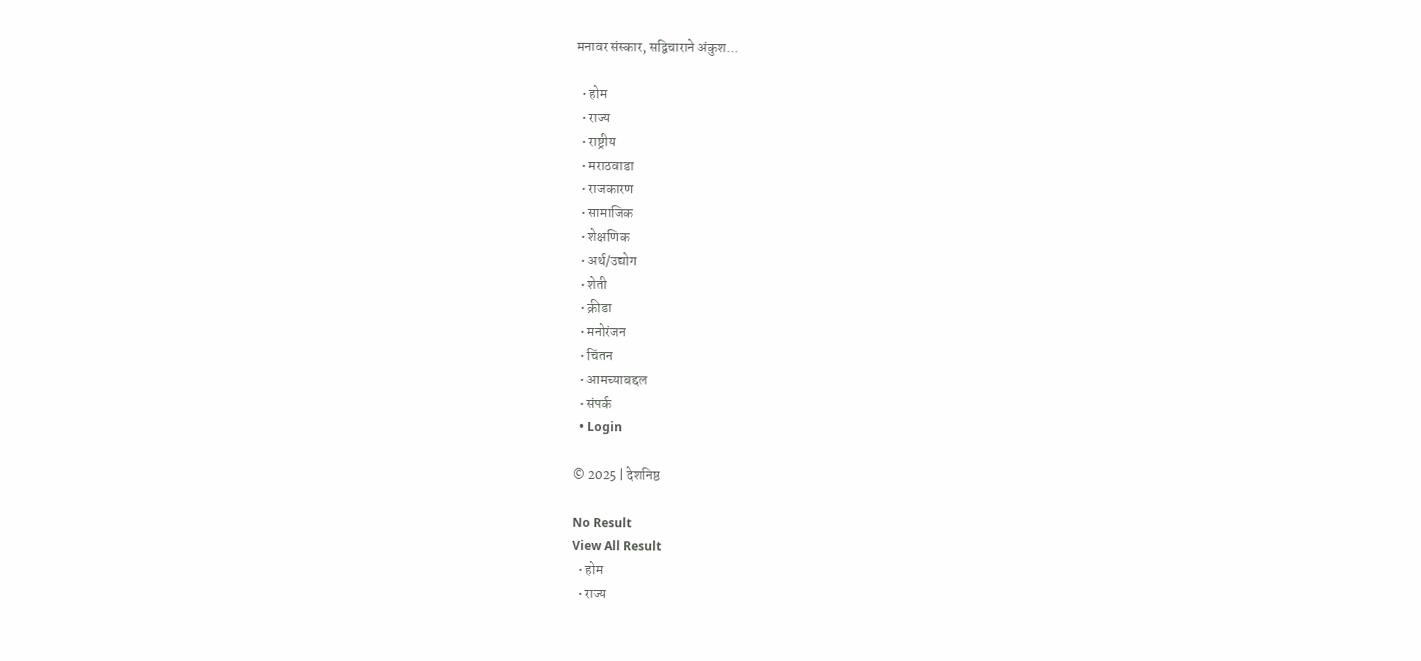मनावर संस्कार, सद्विचाराने अंकुश...

  • होम
  • राज्य
  • राष्ट्रीय
  • मराठवाडा
  • राजकारण
  • सामाजिक
  • शेक्षणिक
  • अर्थ/उद्योग
  • शेती
  • क्रीडा
  • मनोरंजन
  • चिंतन
  • आमच्याबद्दल
  • संपर्क
  • Login

© 2025 | देशनिष्ठ

No Result
View All Result
  • होम
  • राज्य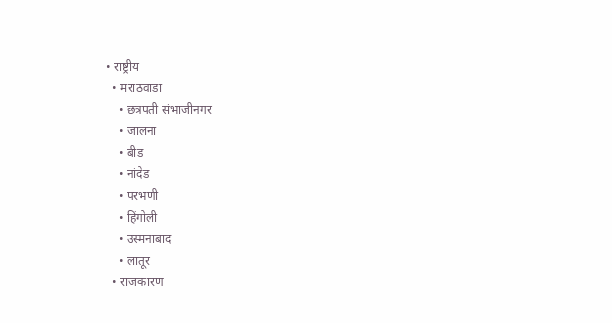• राष्ट्रीय
  • मराठवाडा
    • छत्रपती संभाजीनगर
    • जालना
    • बीड
    • नांदेड
    • परभणी
    • हिंगोली
    • उस्मनाबाद
    • लातूर
  • राजकारण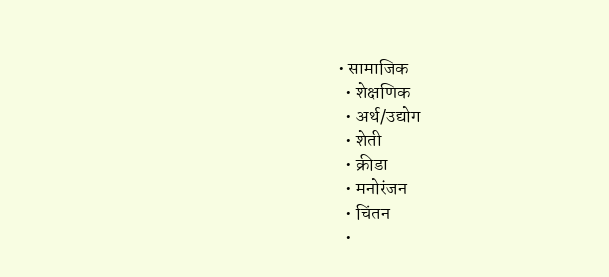• सामाजिक
  • शेक्षणिक
  • अर्थ/उद्योग
  • शेती
  • क्रीडा
  • मनोरंजन
  • चिंतन
  •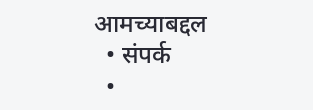आमच्याबद्दल
  • संपर्क
  •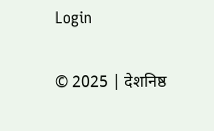Login

© 2025 | देशनिष्ठ